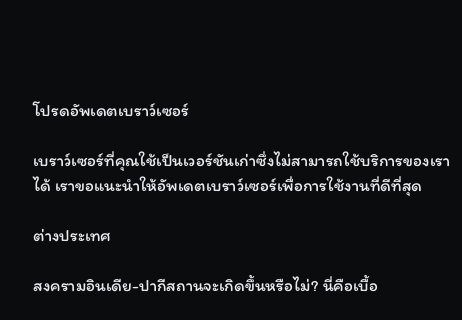โปรดอัพเดตเบราว์เซอร์

เบราว์เซอร์ที่คุณใช้เป็นเวอร์ชันเก่าซึ่งไม่สามารถใช้บริการของเราได้ เราขอแนะนำให้อัพเดตเบราว์เซอร์เพื่อการใช้งานที่ดีที่สุด

ต่างประเทศ

สงครามอินเดีย-ปากีสถานจะเกิดขึ้นหรือไม่? นี่คือเบื้อ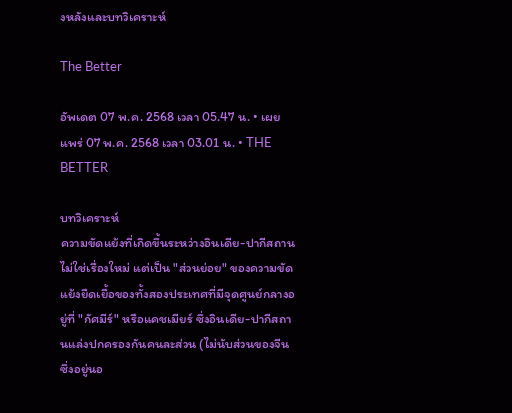งหลังและบทวิเคราะห์

The Better

อัพเดต 07 พ.ค. 2568 เวลา 05.47 น. • เผยแพร่ 07 พ.ค. 2568 เวลา 03.01 น. • THE BETTER

บทวิเคราะห์
ความขัดแย้งที่เกิดขึ้นระหว่างอินเดีย-ปากีสถานไม่ใช่เรื่องใหม่ แต่เป็น "ส่วนย่อย" ของความขัดแย้งยืดเยื้อของทั้งสองประเทศที่มีจุดศูนย์กลางอยู่ที่ "กัศมีร์" หรือแคชเมียร์ ซึ่งอินเดีย-ปากีสถานแล่งปกครองกันคนละส่วน (ไม่นับส่วนของจีนซึ่งอยู่นอ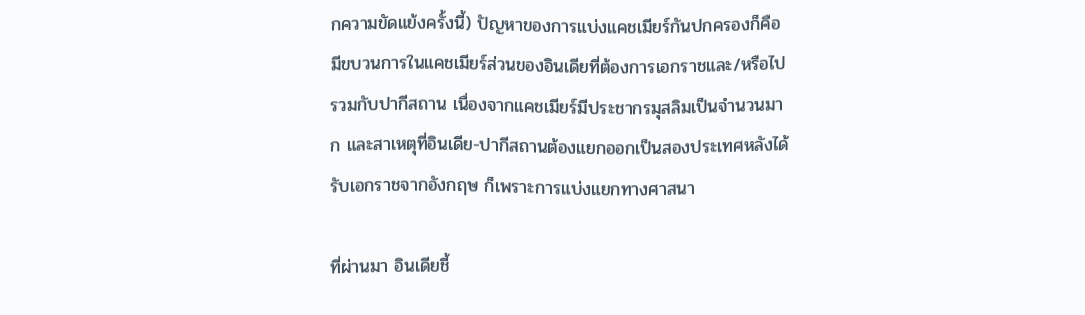กความขัดแย้งครั้งนี้) ปัญหาของการแบ่งแคชเมียร์กันปกครองก็คือ มีขบวนการในแคชเมียร์ส่วนของอินเดียที่ต้องการเอกราชและ/หรือไปรวมกับปากีสถาน เนื่องจากแคชเมียร์มีประชากรมุสลิมเป็นจำนวนมาก และสาเหตุที่อินเดีย-ปากีสถานต้องแยกออกเป็นสองประเทศหลังได้รับเอกราชจากอังกฤษ ก็เพราะการแบ่งแยกทางศาสนา

ที่ผ่านมา อินเดียชี้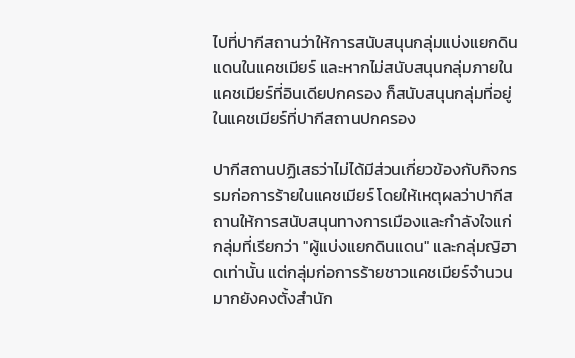ไปที่ปากีสถานว่าให้การสนับสนุนกลุ่มแบ่งแยกดินแดนในแคชเมียร์ และหากไม่สนับสนุนกลุ่มภายในแคชเมียร์ที่อินเดียปกครอง ก็สนับสนุนกลุ่มที่อยู่ในแคชเมียร์ที่ปากีสถานปกครอง

ปากีสถานปฏิเสธว่าไม่ได้มีส่วนเกี่ยวข้องกับกิจกรรมก่อการร้ายในแคชเมียร์ โดยให้เหตุผลว่าปากีสถานให้การสนับสนุนทางการเมืองและกำลังใจแก่กลุ่มที่เรียกว่า "ผู้แบ่งแยกดินแดน" และกลุ่มญิฮาดเท่านั้น แต่กลุ่มก่อการร้ายชาวแคชเมียร์จำนวนมากยังคงตั้งสำนัก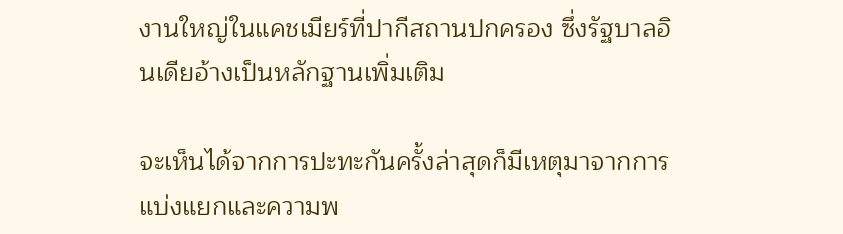งานใหญ่ในแคชเมียร์ที่ปากีสถานปกครอง ซึ่งรัฐบาลอินเดียอ้างเป็นหลักฐานเพิ่มเติม

จะเห็นได้จากการปะทะกันครั้งล่าสุดก็มีเหตุมาจากการแบ่งแยกและความพ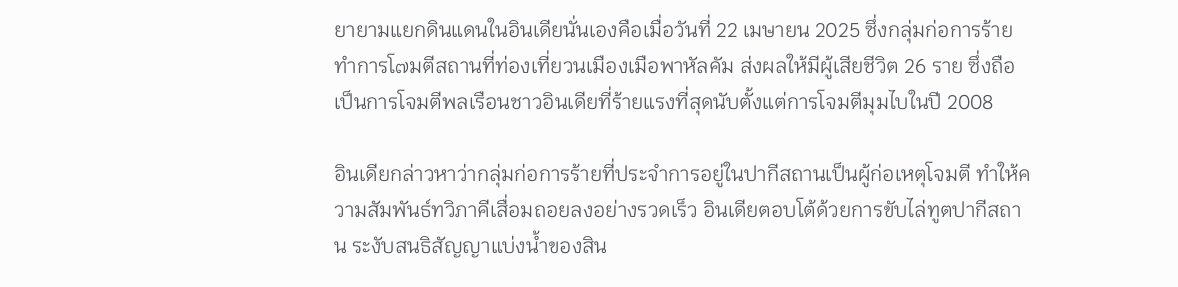ยายามแยกดินแดนในอินเดียนั่นเองคือเมื่อวันที่ 22 เมษายน 2025 ซึ่งกลุ่มก่อการร้ายทำการโ๗มตีสถานที่ท่องเที่ยวนเมืองเมือพาหัลคัม ส่งผลให้มีผู้เสียชีวิต 26 ราย ซึ่งถือเป็นการโจมตีพลเรือนชาวอินเดียที่ร้ายแรงที่สุดนับตั้งแต่การโจมตีมุมไบในปี 2008

อินเดียกล่าวหาว่ากลุ่มก่อการร้ายที่ประจำการอยู่ในปากีสถานเป็นผู้ก่อเหตุโจมตี ทำให้ความสัมพันธ์ทวิภาคีเสื่อมถอยลงอย่างรวดเร็ว อินเดียตอบโต้ด้วยการขับไล่ทูตปากีสถาน ระงับสนธิสัญญาแบ่งน้ำของสิน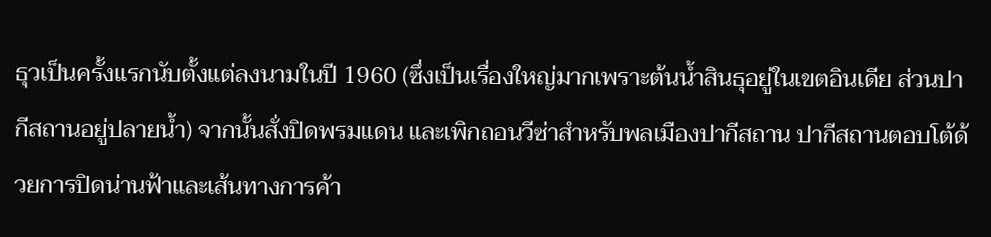ธุวเป็นครั้งแรกนับตั้งแต่ลงนามในปี 1960 (ซึ่งเป็นเรื่องใหญ่มากเพราะต้นน้ำสินธุอยู่ในเขตอินเดีย ส่วนปากีสถานอยู่ปลายน้ำ) จากนั้นสั่งปิดพรมแดน และเพิกถอนวีซ่าสำหรับพลเมืองปากีสถาน ปากีสถานตอบโต้ด้วยการปิดน่านฟ้าและเส้นทางการค้า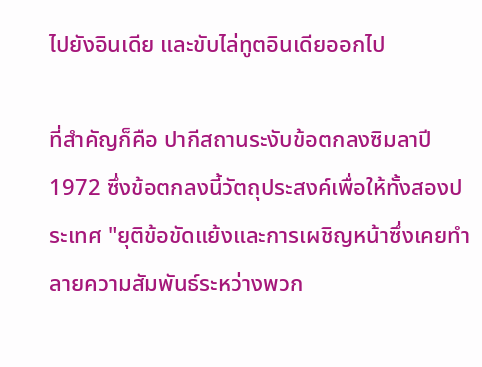ไปยังอินเดีย และขับไล่ทูตอินเดียออกไป

ที่สำคัญก็คือ ปากีสถานระงับข้อตกลงซิมลาปี 1972 ซึ่งข้อตกลงนี้วัตถุประสงค์เพื่อให้ทั้งสองประเทศ "ยุติข้อขัดแย้งและการเผชิญหน้าซึ่งเคยทำลายความสัมพันธ์ระหว่างพวก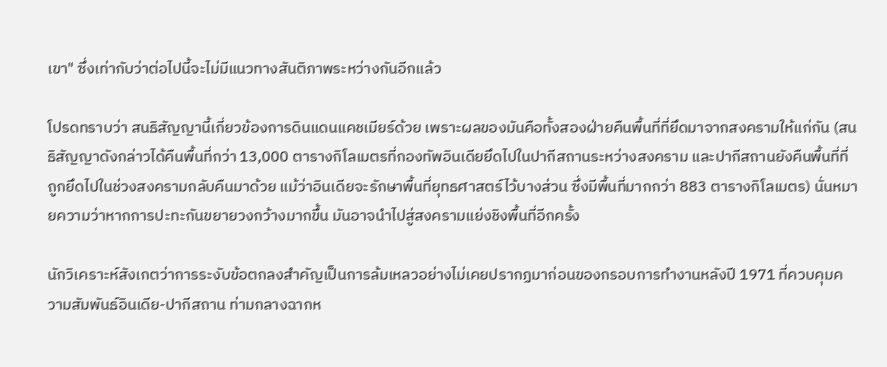เขา" ซึ่งเท่ากับว่าต่อไปนี้จะไม่มีแนวทางสันติภาพระหว่างกันอีกแล้ว

โปรดทราบว่า สนธิสัญญานี้เกี่ยวข้องการดินแดนแคชเมียร์ด้วย เพราะผลของมันคือทั้งสองฝ่ายคืนพื้นที่ที่ยึดมาจากสงครามให้แก่กัน (สนธิสัญญาดังกล่าวได้คืนพื้นที่กว่า 13,000 ตารางกิโลเมตรที่กองทัพอินเดียยึดไปในปากีสถานระหว่างสงคราม และปากีสถานยังคืนพื้นที่ที่ถูกยึดไปในช่วงสงครามกลับคืนมาด้วย แม้ว่าอินเดียจะรักษาพื้นที่ยุทธศาสตร์ไว้บางส่วน ซึ่งมีพื้นที่มากกว่า 883 ตารางกิโลเมตร) นั่นหมายความว่าหากการปะทะกันขยายวงกว้างมากขึ้น มันอาจนำไปสู่สงครามแย่งชิงพื้นที่อีกครั้ง

นักวิเคราะห์สังเกตว่าการระงับข้อตกลงสำคัญเป็นการล้มเหลวอย่างไม่เคยปรากฏมาก่อนของกรอบการทำงานหลังปี 1971 ที่ควบคุมความสัมพันธ์อินเดีย-ปากีสถาน ท่ามกลางฉากห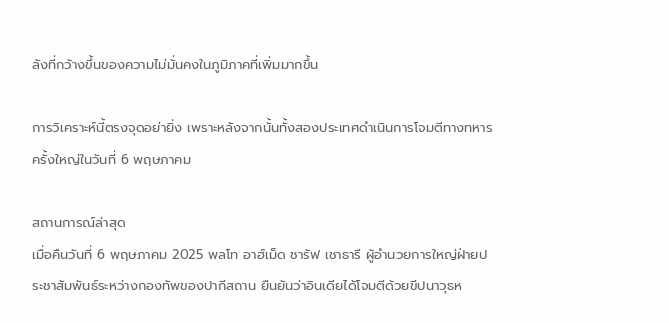ลังที่กว้างขึ้นของความไม่มั่นคงในภูมิภาคที่เพิ่มมากขึ้น

การวิเคราะห์นี้ตรงจุดอย่ายิ่ง เพราะหลังจากนั้นทั้งสองประเทศดำเนินการโจมตีทางทหารครั้งใหญ่ในวันที่ 6 พฤษภาคม

สถานการณ์ล่าสุด
เมื่อคืนวันที่ 6 พฤษภาคม 2025 พลโท อาฮ์เม็ด ชารัฟ เชาธารี ผู้อำนวยการใหญ่ฝ่ายประชาสัมพันธ์ระหว่างกองทัพของปากีสถาน ยืนยันว่าอินเดียได้โจมตีด้วยขีปนาวุธห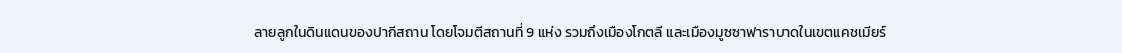ลายลูกในดินแดนของปากีสถาน โดยโจมตีสถานที่ 9 แห่ง รวมถึงเมืองโกตลี และเมืองมูซซาฟาราบาดในเขตแคชเมียร์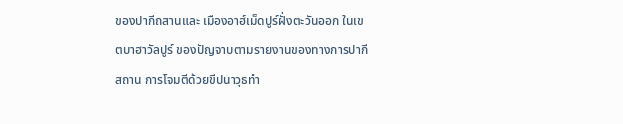ของปากีถสานและ เมืองอาฮ์เม็ดปูร์ฝั่งตะวันออก ในเขตบาฮาวัลปูร์ ของปัญจาบตามรายงานของทางการปากีสถาน การโจมตีด้วยขีปนาวุธทำ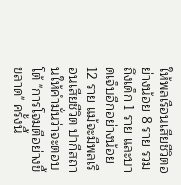ให้พลเรือนเสียชีวิตอย่างน้อย 8 ราย รวมถึงเด็ก 1 ราย และบาดเจ็บอีกอย่างน้อย 12 ราย แม้จะมีพลเรือนเสียชีวิต ปากีสถานให้คำมั่นว่าจะตอบโต้ "การโจมตีอย่างขี้ขลาด" ครั้งนี้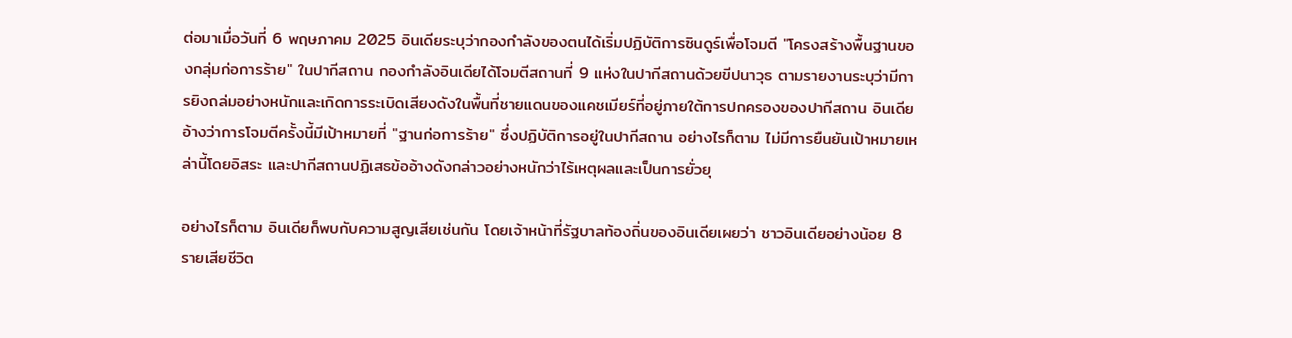ต่อมาเมื่อวันที่ 6 พฤษภาคม 2025 อินเดียระบุว่ากองกำลังของตนได้เริ่มปฏิบัติการซินดูร์เพื่อโจมตี "โครงสร้างพื้นฐานของกลุ่มก่อการร้าย" ในปากีสถาน กองกำลังอินเดียได้โจมตีสถานที่ 9 แห่งในปากีสถานด้วยขีปนาวุธ ตามรายงานระบุว่ามีการยิงถล่มอย่างหนักและเกิดการระเบิดเสียงดังในพื้นที่ชายแดนของแคชเมียร์ที่อยู่ภายใต้การปกครองของปากีสถาน อินเดียอ้างว่าการโจมตีครั้งนี้มีเป้าหมายที่ "ฐานก่อการร้าย" ซึ่งปฏิบัติการอยู่ในปากีสถาน อย่างไรก็ตาม ไม่มีการยืนยันเป้าหมายเหล่านี้โดยอิสระ และปากีสถานปฏิเสธข้ออ้างดังกล่าวอย่างหนักว่าไร้เหตุผลและเป็นการยั่วยุ

อย่างไรก็ตาม อินเดียก็พบกับความสูญเสียเช่นกัน โดยเจ้าหน้าที่รัฐบาลท้องถิ่นของอินเดียเผยว่า ชาวอินเดียอย่างน้อย 8 รายเสียชีวิต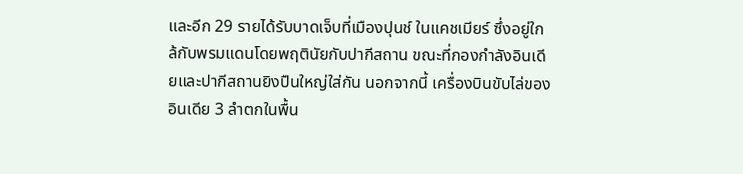และอีก 29 รายได้รับบาดเจ็บที่เมืองปุนช์ ในแคชเมียร์ ซึ่งอยู่ใกล้กับพรมแดนโดยพฤตินัยกับปากีสถาน ขณะที่กองกำลังอินเดียและปากีสถานยิงปืนใหญ่ใส่กัน นอกจากนี้ เครื่องบินขับไล่ของอินเดีย 3 ลำตกในพื้น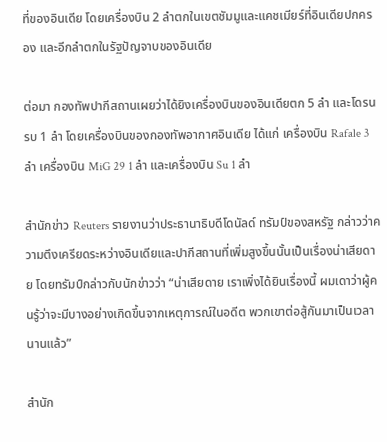ที่ของอินเดีย โดยเครื่องบิน 2 ลำตกในเขตชัมมูและแคชเมียร์ที่อินเดียปกครอง และอีกลำตกในรัฐปัญจาบของอินเดีย

ต่อมา กองทัพปากีสถานเผยว่าได้ยิงเครื่องบินของอินเดียตก 5 ลำ และโดรนรบ 1 ลำ โดยเครื่องบินของกองทัพอากาศอินเดีย ได้แก่ เครื่องบิน Rafale 3 ลำ เครื่องบิน MiG 29 1 ลำ และเครื่องบิน Su 1 ลำ

สำนักข่าว Reuters รายงานว่าประธานาธิบดีโดนัลด์ ทรัมป์ของสหรัฐ กล่าวว่าความตึงเครียดระหว่างอินเดียและปากีสถานที่เพิ่มสูงขึ้นนั้นเป็นเรื่องน่าเสียดาย โดยทรัมป์กล่าวกับนักข่าวว่า “น่าเสียดาย เราเพิ่งได้ยินเรื่องนี้ ผมเดาว่าผู้คนรู้ว่าจะมีบางอย่างเกิดขึ้นจากเหตุการณ์ในอดีต พวกเขาต่อสู้กันมาเป็นเวลานานแล้ว”

สำนัก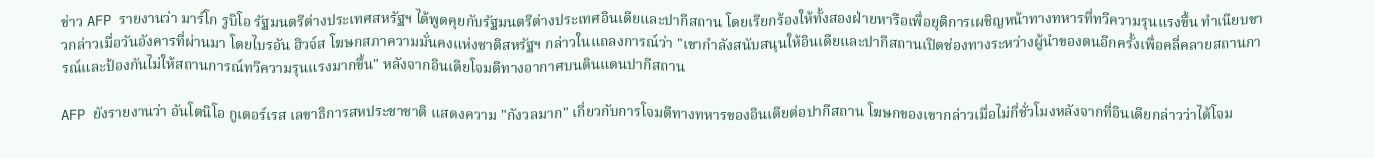ข่าว AFP รายงานว่า มาร์โก รูบิโอ รัฐมนตรีต่างประเทศสหรัฐฯ ได้พูดคุยกับรัฐมนตรีต่างประเทศอินเดียและปากีสถาน โดยเรียกร้องให้ทั้งสองฝ่ายหารือเพื่อยุติการเผชิญหน้าทางทหารที่ทวีความรุนแรงขึ้น ทำเนียบขาวกล่าวเมื่อวันอังคารที่ผ่านมา โดยไบรอัน ฮิวจ์ส โฆษกสภาความมั่นคงแห่งชาติสหรัฐฯ กล่าวในแถลงการณ์ว่า "เขากำลังสนับสนุนให้อินเดียและปากีสถานเปิดช่องทางระหว่างผู้นำของตนอีกครั้งเพื่อคลี่คลายสถานการณ์และป้องกันไม่ให้สถานการณ์ทวีความรุนแรงมากขึ้น" หลังจากอินเดียโจมตีทางอากาศบนดินแดนปากีสถาน

AFP ยังรายงานว่า อันโตนิโอ กูเตอร์เรส เลขาธิการสหประชาชาติ แสดงความ "กังวลมาก" เกี่ยวกับการโจมตีทางทหารของอินเดียต่อปากีสถาน โฆษกของเขากล่าวเมื่อไม่กี่ชั่วโมงหลังจากที่อินเดียกล่าวว่าได้โจม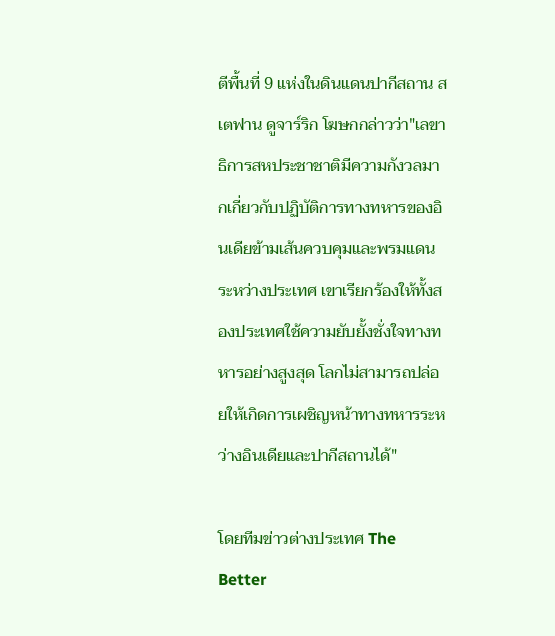ตีพื้นที่ 9 แห่งในดินแดนปากีสถาน สเตฟาน ดูจาร์ริก โฆษกกล่าวว่า"เลขาธิการสหประชาชาติมีความกังวลมากเกี่ยวกับปฏิบัติการทางทหารของอินเดียข้ามเส้นควบคุมและพรมแดนระหว่างประเทศ เขาเรียกร้องให้ทั้งสองประเทศใช้ความยับยั้งชั่งใจทางทหารอย่างสูงสุด โลกไม่สามารถปล่อยให้เกิดการเผชิญหน้าทางทหารระหว่างอินเดียและปากีสถานได้"

โดยทีมข่าวต่างประเทศ The Better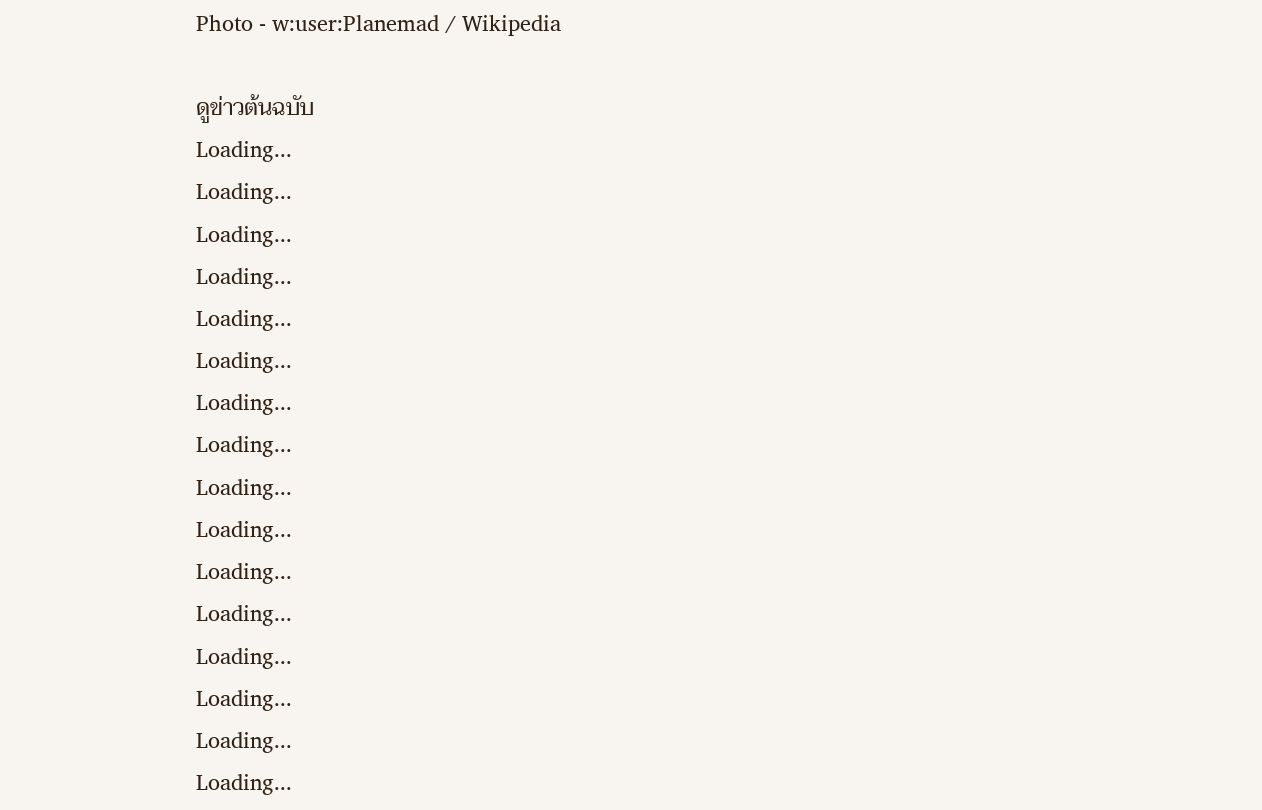Photo - w:user:Planemad / Wikipedia

ดูข่าวต้นฉบับ
Loading...
Loading...
Loading...
Loading...
Loading...
Loading...
Loading...
Loading...
Loading...
Loading...
Loading...
Loading...
Loading...
Loading...
Loading...
Loading...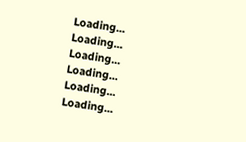Loading...
Loading...
Loading...
Loading...
Loading...
Loading...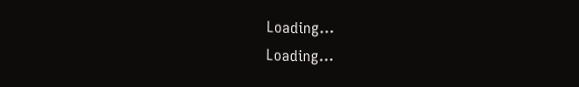Loading...
Loading...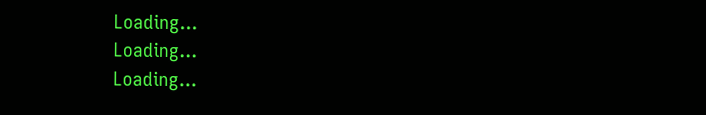Loading...
Loading...
Loading...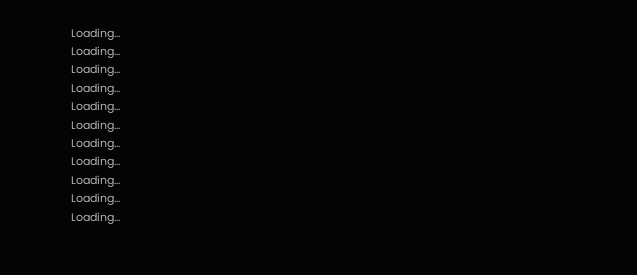Loading...
Loading...
Loading...
Loading...
Loading...
Loading...
Loading...
Loading...
Loading...
Loading...
Loading...